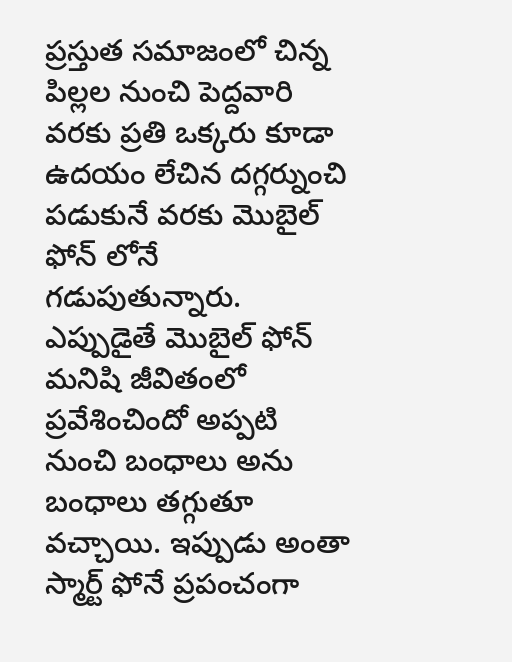ప్రస్తుత సమాజంలో చిన్న పిల్లల నుంచి పెద్దవారి వరకు ప్రతి ఒక్కరు కూడా ఉదయం లేచిన దగ్గర్నుంచి పడుకునే వరకు మొబైల్ ఫోన్ లోనే గడుపుతున్నారు. ఎప్పుడైతే మొబైల్ ఫోన్ మనిషి జీవితంలో ప్రవేశించిందో అప్పటి నుంచి బంధాలు అను బంధాలు తగ్గుతూ వచ్చాయి. ఇప్పుడు అంతా స్మార్ట్ ఫోనే ప్రపంచంగా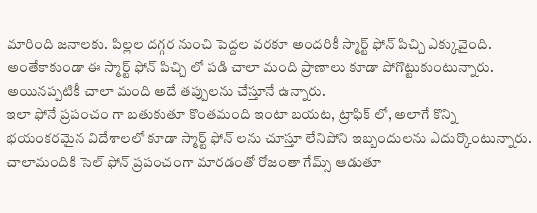మారింది జనాలకు. పిల్లల దగ్గర నుంచి పెద్దల వరకూ అందరికీ స్మార్ట్ ఫోన్ పిచ్చి ఎక్కువైంది. అంతేకాకుండా ఈ స్మార్ట్ ఫోన్ పిచ్చి లో పడి చాలా మంది ప్రాణాలు కూడా పోగొట్టుకుంటున్నారు. అయినప్పటికీ చాలా మంది అదే తప్పులను చేస్తూనే ఉన్నారు.
ఇలా ఫోనే ప్రపంచం గా బతుకుతూ కొంతమంది ఇంటా బయట, ట్రాఫిక్ లో, అలాగే కొన్ని భయంకరమైన విదేశాలలో కూడా స్మార్ట్ ఫోన్ లను చూస్తూ లేనిపోని ఇబ్బందులను ఎదుర్కొంటున్నారు. చాలామందికి సెల్ ఫోన్ ప్రపంచంగా మారడంతో రోజంతా గేమ్స్ ఆడుతూ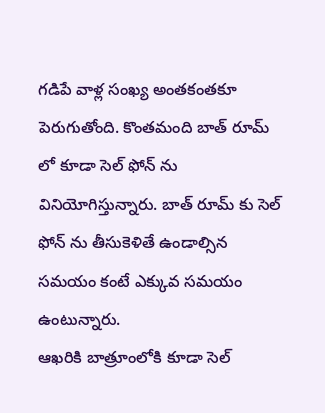గడిపే వాళ్ల సంఖ్య అంతకంతకూ పెరుగుతోంది. కొంతమంది బాత్ రూమ్ లో కూడా సెల్ ఫోన్ ను వినియోగిస్తున్నారు. బాత్ రూమ్ కు సెల్ ఫోన్ ను తీసుకెళితే ఉండాల్సిన సమయం కంటే ఎక్కువ సమయం ఉంటున్నారు.
ఆఖరికి బాత్రూంలోకి కూడా సెల్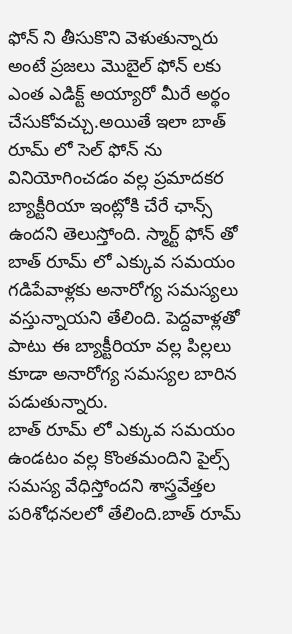ఫోన్ ని తీసుకొని వెళుతున్నారు అంటే ప్రజలు మొబైల్ ఫోన్ లకు ఎంత ఎడిక్ట్ అయ్యారో మీరే అర్థం చేసుకోవచ్చు.అయితే ఇలా బాత్ రూమ్ లో సెల్ ఫోన్ ను వినియోగించడం వల్ల ప్రమాదకర బ్యాక్టీరియా ఇంట్లోకి చేరే ఛాన్స్ ఉందని తెలుస్తోంది. స్మార్ట్ ఫోన్ తో బాత్ రూమ్ లో ఎక్కువ సమయం గడిపేవాళ్లకు అనారోగ్య సమస్యలు వస్తున్నాయని తేలింది. పెద్దవాళ్లతో పాటు ఈ బ్యాక్టీరియా వల్ల పిల్లలు కూడా అనారోగ్య సమస్యల బారిన పడుతున్నారు.
బాత్ రూమ్ లో ఎక్కువ సమయం ఉండటం వల్ల కొంతమందిని పైల్స్ సమస్య వేధిస్తోందని శాస్త్రవేత్తల పరిశోధనలలో తేలింది.బాత్ రూమ్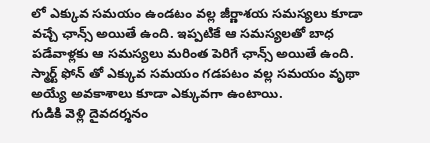లో ఎక్కువ సమయం ఉండటం వల్ల జీర్ణాశయ సమస్యలు కూడా వచ్చే ఛాన్స్ అయితే ఉంది. ఇప్పటికే ఆ సమస్యలతో బాధ పడేవాళ్లకు ఆ సమస్యలు మరింత పెరిగే ఛాన్స్ అయితే ఉంది. స్మార్ట్ ఫోన్ తో ఎక్కువ సమయం గడపటం వల్ల సమయం వృథా అయ్యే అవకాశాలు కూడా ఎక్కువగా ఉంటాయి.
గుడికి వెళ్లి దైవదర్శనం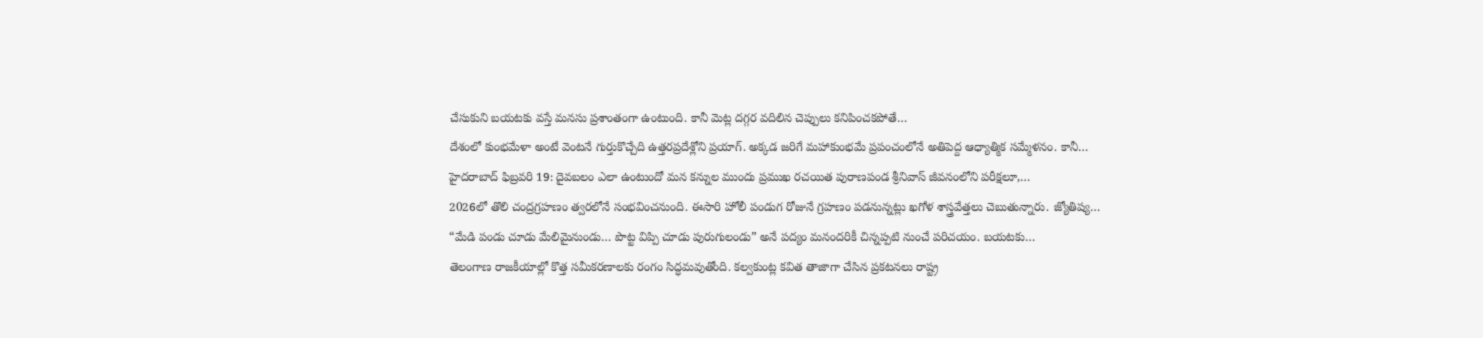చేసుకుని బయటకు వస్తే మనసు ప్రశాంతంగా ఉంటుంది. కానీ మెట్ల దగ్గర వదిలిన చెప్పులు కనిపించకపోతే…
దేశంలో కుంభమేళా అంటే వెంటనే గుర్తుకొచ్చేది ఉత్తరప్రదేశ్లోని ప్రయాగ్. అక్కడ జరిగే మహాకుంభమే ప్రపంచంలోనే అతిపెద్ద ఆధ్యాత్మిక సమ్మేళనం. కానీ…
హైదరాబాద్ ఫిబ్రవరి 19: దైవబలం ఎలా ఉంటుందో మన కన్నుల ముందు ప్రముఖ రచయిత పురాణపండ శ్రీనివాస్ జీవనంలోని పరీక్షలూ,…
2026లో తొలి చంద్రగ్రహణం త్వరలోనే సంభవించనుంది. ఈసారి హోలీ పండుగ రోజునే గ్రహణం పడనున్నట్లు ఖగోళ శాస్త్రవేత్తలు చెబుతున్నారు. జ్యోతిష్య…
“మేడి పండు చూడు మేలిమైనుండు… పొట్ట విప్పి చూడు పురుగులండు” అనే పద్యం మనందరికీ చిన్నప్పటి నుంచే పరిచయం. బయటకు…
తెలంగాణ రాజకీయాల్లో కొత్త సమీకరణాలకు రంగం సిద్ధమవుతోంది. కల్వకుంట్ల కవిత తాజాగా చేసిన ప్రకటనలు రాష్ట్ర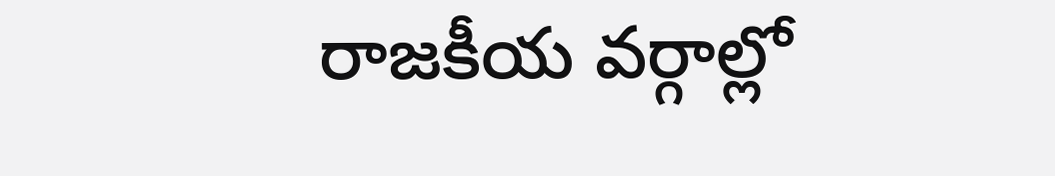రాజకీయ వర్గాల్లో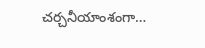చర్చనీయాంశంగా…